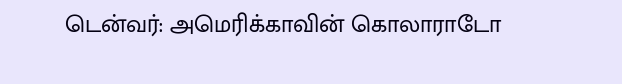டென்வர்: அமெரிக்காவின் கொலாராடோ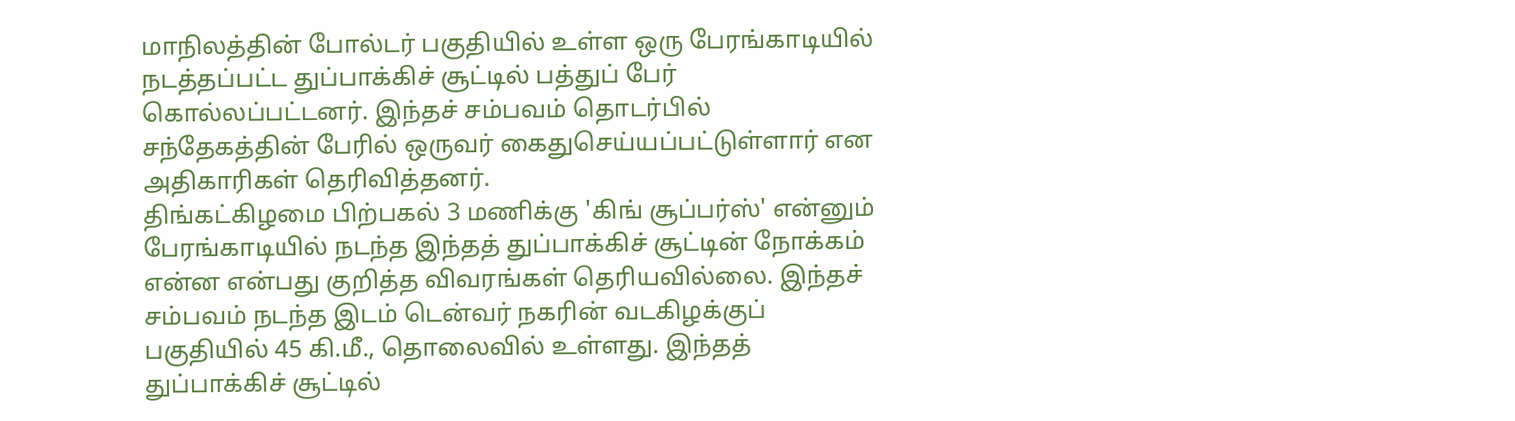மாநிலத்தின் போல்டர் பகுதியில் உள்ள ஒரு பேரங்காடியில் நடத்தப்பட்ட துப்பாக்கிச் சூட்டில் பத்துப் பேர் கொல்லப்பட்டனர். இந்தச் சம்பவம் தொடர்பில் சந்தேகத்தின் பேரில் ஒருவர் கைதுசெய்யப்பட்டுள்ளார் என அதிகாரிகள் தெரிவித்தனர்.
திங்கட்கிழமை பிற்பகல் 3 மணிக்கு 'கிங் சூப்பர்ஸ்' என்னும் பேரங்காடியில் நடந்த இந்தத் துப்பாக்கிச் சூட்டின் நோக்கம் என்ன என்பது குறித்த விவரங்கள் தெரியவில்லை. இந்தச் சம்பவம் நடந்த இடம் டென்வர் நகரின் வடகிழக்குப் பகுதியில் 45 கி.மீ., தொலைவில் உள்ளது. இந்தத் துப்பாக்கிச் சூட்டில்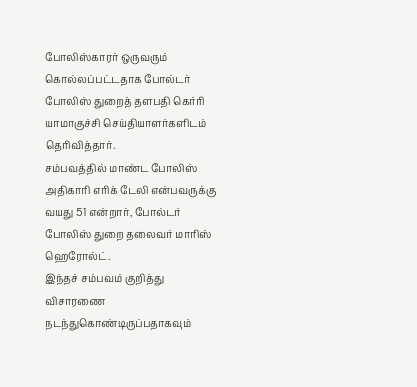போலிஸ்காரர் ஒருவரும் கொல்லப்பட்டதாக போல்டர் போலிஸ் துறைத் தளபதி கெர்ரி யாமாகுச்சி செய்தியாளர்களிடம் தெரிவித்தார்.
சம்பவத்தில் மாண்ட போலிஸ் அதிகாரி எரிக் டேலி என்பவருக்கு வயது 51 என்றார், போல்டர் போலிஸ் துறை தலைவர் மாரிஸ் ஹெரோல்ட்.
இந்தச் சம்பவம் குறித்து விசாரணை நடந்துகொண்டிருப்பதாகவும்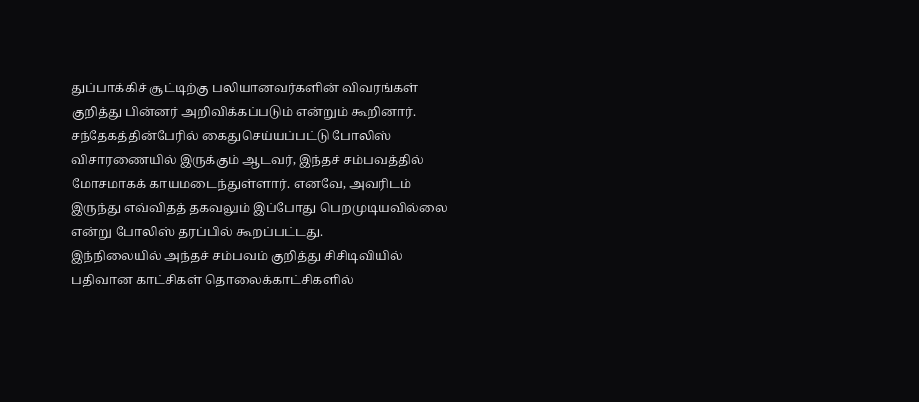துப்பாக்கிச் சூட்டிற்கு பலியானவர்களின் விவரங்கள் குறித்து பின்னர் அறிவிக்கப்படும் என்றும் கூறினார்.
சந்தேகத்தின்பேரில் கைதுசெய்யப்பட்டு போலிஸ் விசாரணையில் இருக்கும் ஆடவர், இந்தச் சம்பவத்தில் மோசமாகக் காயமடைந்துள்ளார். எனவே, அவரிடம் இருந்து எவ்விதத் தகவலும் இப்போது பெறமுடியவில்லை என்று போலிஸ் தரப்பில் கூறப்பட்டது.
இந்நிலையில் அந்தச் சம்பவம் குறித்து சிசிடிவியில் பதிவான காட்சிகள் தொலைக்காட்சிகளில்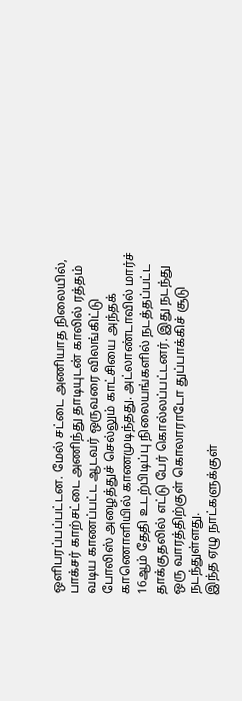ஒளிபரப்பப்பட்டன. மேல் சட்டை அணியாத நிலையில், பாக்சர் காற்சட்டை அணிந்து தாடியுடன் காலில் ரத்தம் வடிய காணப்பட்ட ஆடவர் ஒருவரை விலங்கிட்டு போலிஸ் அழைத்துச் செல்லும் காட்சியை அந்தக் காணொளியில் காணமுடிந்தது. அட்லாண்டாவில் மார்ச் 16ஆம் தேதி உடற்பிடிப்பு நிலையங்களில் நடத்தப்பட்ட தாக்குதலில் எட்டு பேர் கொல்லப்பட்டனர். இது நடந்து ஒரு வாரத்திற்குள் கொலாராடோ துப்பாக்கிச் சூடு நடந்துள்ளது.
இந்த ஏழு நாட்களுக்குள்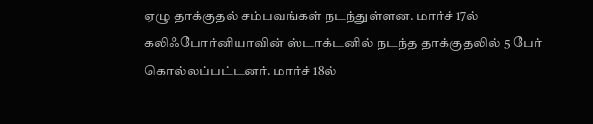ஏழு தாக்குதல் சம்பவங்கள் நடந்துள்ளன. மார்ச் 17ல் கலிஃபோர்னியாவின் ஸ்டாக்டனில் நடந்த தாக்குதலில் 5 பேர் கொல்லப்பட்டனர். மார்ச் 18ல்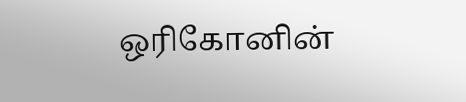ஒரிகோனின்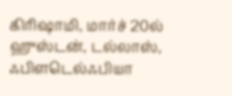கிரிஷாமி, மார்ச் 20ல் ஹுஸ்டன், டல்லாஸ், ஃபிளடெல்ஃபியா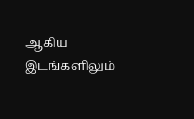ஆகிய இடங்களிலும்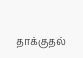தாக்குதல்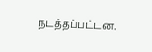நடத்தப்பட்டன.